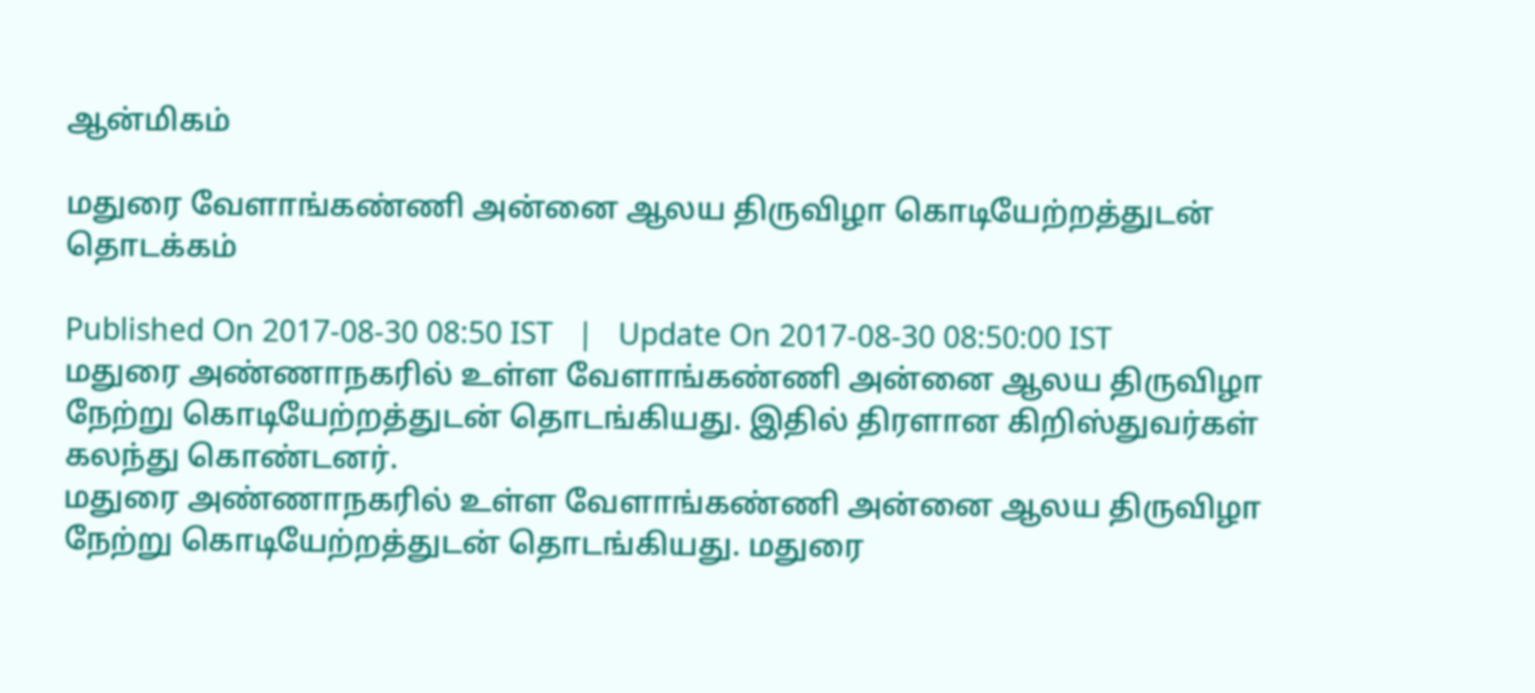ஆன்மிகம்

மதுரை வேளாங்கண்ணி அன்னை ஆலய திருவிழா கொடியேற்றத்துடன் தொடக்கம்

Published On 2017-08-30 08:50 IST   |   Update On 2017-08-30 08:50:00 IST
மதுரை அண்ணாநகரில் உள்ள வேளாங்கண்ணி அன்னை ஆலய திருவிழா நேற்று கொடியேற்றத்துடன் தொடங்கியது. இதில் திரளான கிறிஸ்துவர்கள் கலந்து கொண்டனர்.
மதுரை அண்ணாநகரில் உள்ள வேளாங்கண்ணி அன்னை ஆலய திருவிழா நேற்று கொடியேற்றத்துடன் தொடங்கியது. மதுரை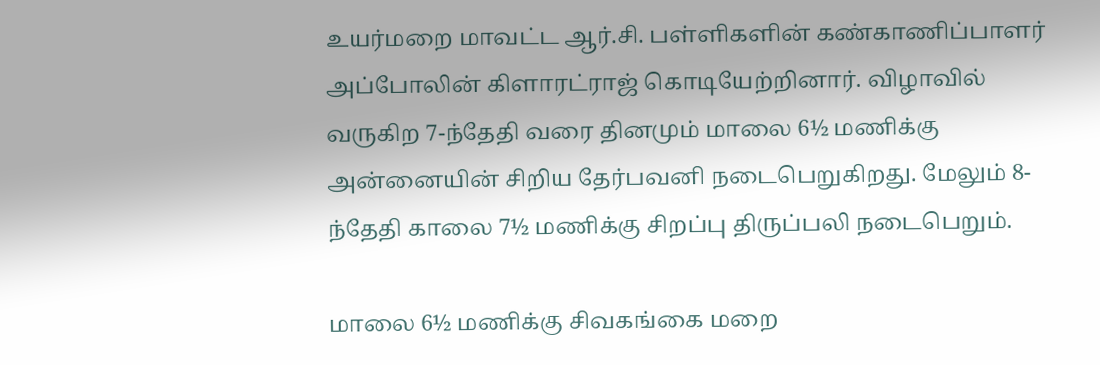உயர்மறை மாவட்ட ஆர்.சி. பள்ளிகளின் கண்காணிப்பாளர் அப்போலின் கிளாரட்ராஜ் கொடியேற்றினார். விழாவில் வருகிற 7-ந்தேதி வரை தினமும் மாலை 6½ மணிக்கு அன்னையின் சிறிய தேர்பவனி நடைபெறுகிறது. மேலும் 8-ந்தேதி காலை 7½ மணிக்கு சிறப்பு திருப்பலி நடைபெறும்.

மாலை 6½ மணிக்கு சிவகங்கை மறை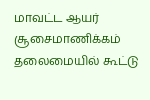மாவட்ட ஆயர் சூசைமாணிக்கம் தலைமையில் கூட்டு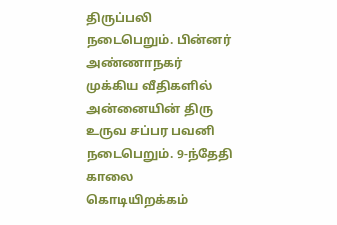திருப்பலி நடைபெறும். பின்னர் அண்ணாநகர் முக்கிய வீதிகளில் அன்னையின் திரு உருவ சப்பர பவனி நடைபெறும். 9-ந்தேதி காலை கொடியிறக்கம்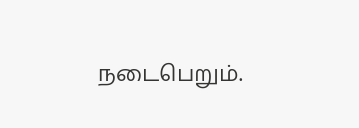நடைபெறும்.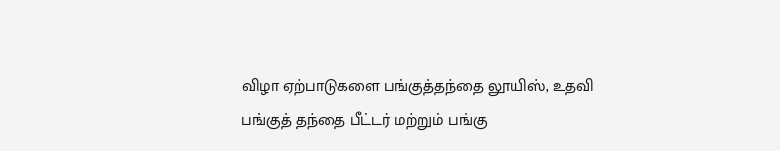விழா ஏற்பாடுகளை பங்குத்தந்தை லூயிஸ், உதவி பங்குத் தந்தை பீட்டர் மற்றும் பங்கு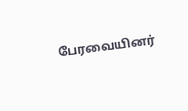பேரவையினர்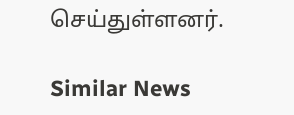செய்துள்ளனர்.

Similar News